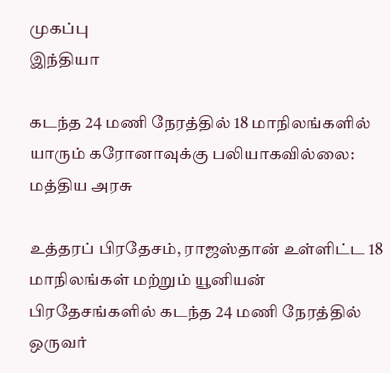முகப்பு
இந்தியா

கடந்த 24 மணி நேரத்தில் 18 மாநிலங்களில் யாரும் கரோனாவுக்கு பலியாகவில்லை: மத்திய அரசு

உத்தரப் பிரதேசம், ராஜஸ்தான் உள்ளிட்ட 18 மாநிலங்கள் மற்றும் யூனியன் பிரதேசங்களில் கடந்த 24 மணி நேரத்தில் ஒருவர்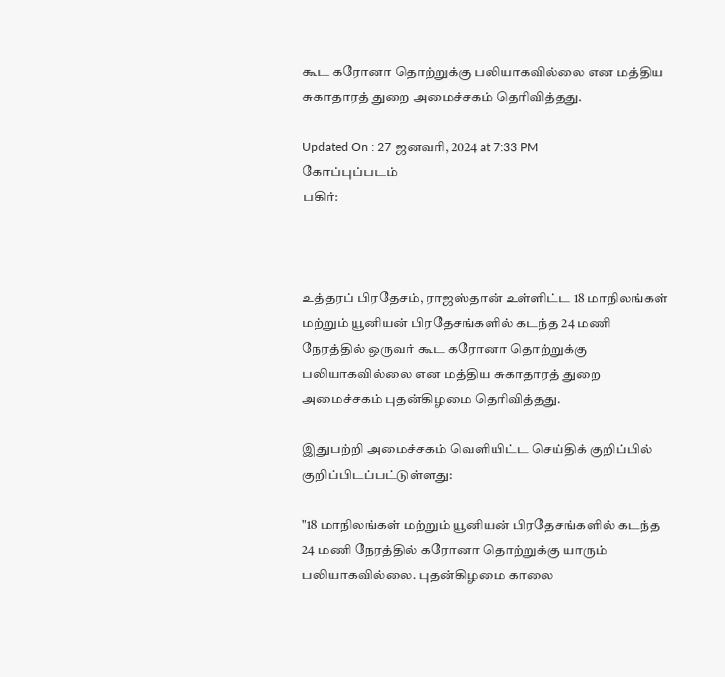கூட கரோனா தொற்றுக்கு பலியாகவில்லை என மத்திய சுகாதாரத் துறை அமைச்சகம் தெரிவித்தது.

Updated On : 27 ஜனவரி, 2024 at 7:33 PM
கோப்புப்படம்
பகிர்:



உத்தரப் பிரதேசம், ராஜஸ்தான் உள்ளிட்ட 18 மாநிலங்கள் மற்றும் யூனியன் பிரதேசங்களில் கடந்த 24 மணி நேரத்தில் ஒருவர் கூட கரோனா தொற்றுக்கு பலியாகவில்லை என மத்திய சுகாதாரத் துறை அமைச்சகம் புதன்கிழமை தெரிவித்தது.

இதுபற்றி அமைச்சகம் வெளியிட்ட செய்திக் குறிப்பில் குறிப்பிடப்பட்டுள்ளது:

"18 மாநிலங்கள் மற்றும் யூனியன் பிரதேசங்களில் கடந்த 24 மணி நேரத்தில் கரோனா தொற்றுக்கு யாரும் பலியாகவில்லை. புதன்கிழமை காலை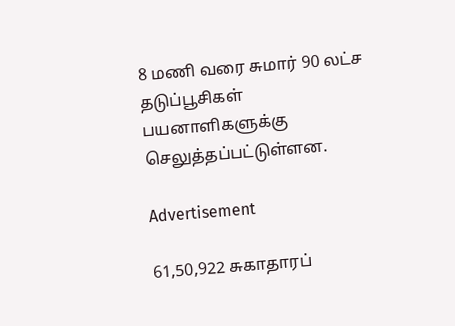8 மணி வரை சுமார் 90 லட்ச தடுப்பூசிகள் பயனாளிகளுக்கு செலுத்தப்பட்டுள்ளன.

Advertisement

61,50,922 சுகாதாரப்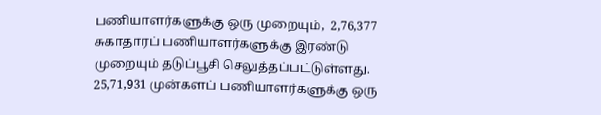பணியாளர்களுக்கு ஒரு முறையும்,  2,76,377 சுகாதாரப் பணியாளர்களுக்கு இரண்டு முறையும் தடுப்பூசி செலுத்தப்பட்டுள்ளது. 25,71,931 முன்களப் பணியாளர்களுக்கு ஒரு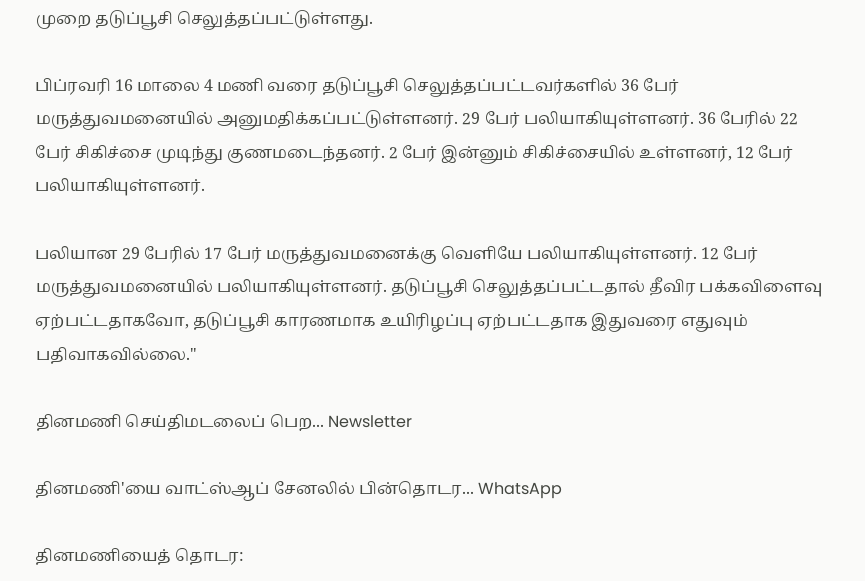முறை தடுப்பூசி செலுத்தப்பட்டுள்ளது.

பிப்ரவரி 16 மாலை 4 மணி வரை தடுப்பூசி செலுத்தப்பட்டவர்களில் 36 பேர் மருத்துவமனையில் அனுமதிக்கப்பட்டுள்ளனர். 29 பேர் பலியாகியுள்ளனர். 36 பேரில் 22 பேர் சிகிச்சை முடிந்து குணமடைந்தனர். 2 பேர் இன்னும் சிகிச்சையில் உள்ளனர், 12 பேர் பலியாகியுள்ளனர்.

பலியான 29 பேரில் 17 பேர் மருத்துவமனைக்கு வெளியே பலியாகியுள்ளனர். 12 பேர் மருத்துவமனையில் பலியாகியுள்ளனர். தடுப்பூசி செலுத்தப்பட்டதால் தீவிர பக்கவிளைவு ஏற்பட்டதாகவோ, தடுப்பூசி காரணமாக உயிரிழப்பு ஏற்பட்டதாக இதுவரை எதுவும் பதிவாகவில்லை."

தினமணி செய்திமடலைப் பெற... Newsletter

தினமணி'யை வாட்ஸ்ஆப் சேனலில் பின்தொடர... WhatsApp

தினமணியைத் தொடர: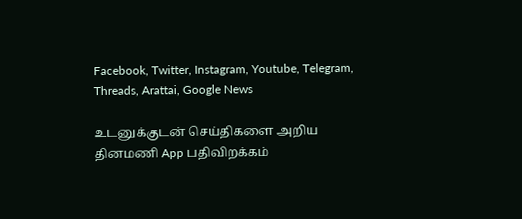Facebook, Twitter, Instagram, Youtube, Telegram, Threads, Arattai, Google News

உடனுக்குடன் செய்திகளை அறிய தினமணி App பதிவிறக்கம்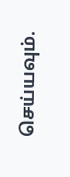செய்யவும்.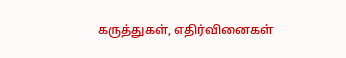கருத்துகள், எதிர்வினைகள்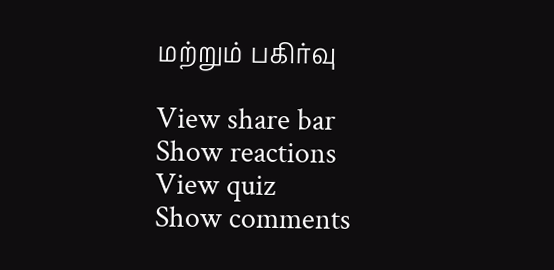மற்றும் பகிர்வு

View share bar
Show reactions
View quiz
Show comments